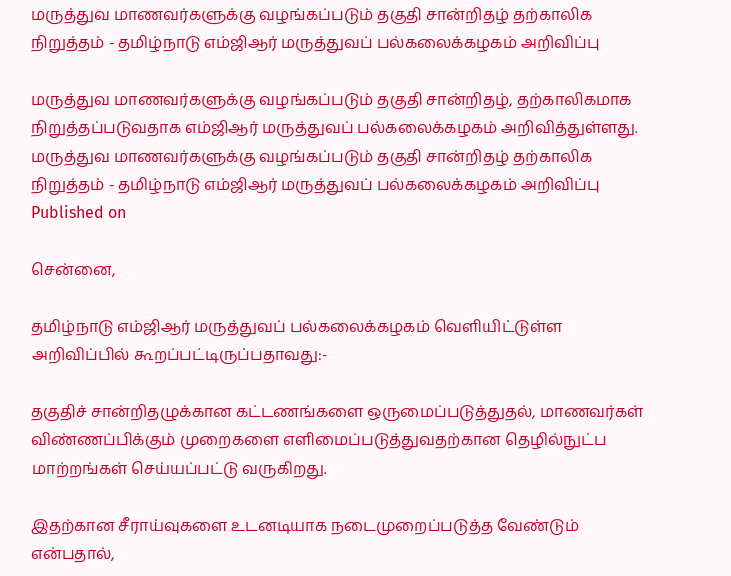மருத்துவ மாணவர்களுக்கு வழங்கப்படும் தகுதி சான்றிதழ் தற்காலிக நிறுத்தம் - தமிழ்நாடு எம்ஜிஆர் மருத்துவப் பல்கலைக்கழகம் அறிவிப்பு

மருத்துவ மாணவர்களுக்கு வழங்கப்படும் தகுதி சான்றிதழ், தற்காலிகமாக நிறுத்தப்படுவதாக எம்ஜிஆர் மருத்துவப் பல்கலைக்கழகம் அறிவித்துள்ளது.
மருத்துவ மாணவர்களுக்கு வழங்கப்படும் தகுதி சான்றிதழ் தற்காலிக நிறுத்தம் - தமிழ்நாடு எம்ஜிஆர் மருத்துவப் பல்கலைக்கழகம் அறிவிப்பு
Published on

சென்னை,

தமிழ்நாடு எம்ஜிஆர் மருத்துவப் பல்கலைக்கழகம் வெளியிட்டுள்ள அறிவிப்பில் கூறப்பட்டிருப்பதாவது:-

தகுதிச் சான்றிதழுக்கான கட்டணங்களை ஒருமைப்படுத்துதல், மாணவர்கள் விண்ணப்பிக்கும் முறைகளை எளிமைப்படுத்துவதற்கான தெழில்நுட்ப மாற்றங்கள் செய்யப்பட்டு வருகிறது.

இதற்கான சீராய்வுகளை உடனடியாக நடைமுறைப்படுத்த வேண்டும் என்பதால்,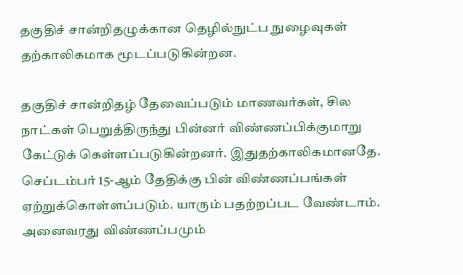தகுதிச் சான்றிதழுக்கான தெழில்நுட்ப நுழைவுகள் தற்காலிகமாக மூடப்படுகின்றன.

தகுதிச் சான்றிதழ் தேவைப்படும் மாணவர்கள், சில நாட்கள் பெறுத்திருந்து பின்னர் விண்ணப்பிக்குமாறு கேட்டுக் கெள்ளப்படுகின்றனர். இதுதற்காலிகமானதே. செப்டம்பர் 15-ஆம் தேதிக்கு பின் விண்ணப்பங்கள் ஏற்றுக்கொள்ளப்படும். யாரும் பதற்றப்பட வேண்டாம். அனைவரது விண்ணப்பமும்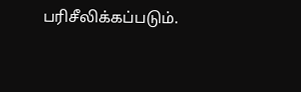பரிசீலிக்கப்படும்.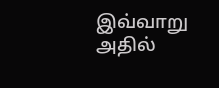இவ்வாறு அதில்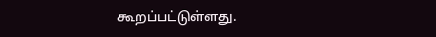கூறப்பட்டுள்ளது.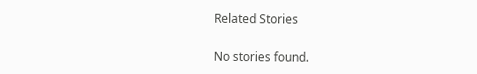Related Stories

No stories found.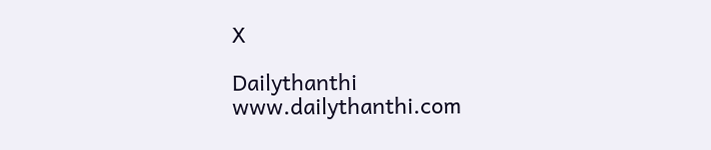X

Dailythanthi
www.dailythanthi.com